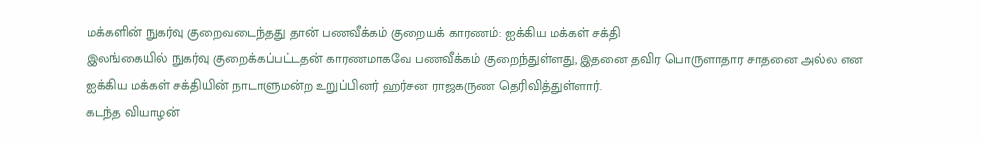மக்களின் நுகர்வு குறைவடைந்தது தான் பணவீக்கம் குறையக் காரணம்: ஐக்கிய மக்கள் சக்தி
இலங்கையில் நுகர்வு குறைக்கப்பட்டதன் காரணமாகவே பணவீக்கம் குறைந்துள்ளது, இதனை தவிர பொருளாதார சாதனை அல்ல என ஐக்கிய மக்கள் சக்தியின் நாடாளுமன்ற உறுப்பினர் ஹர்சன ராஜகருண தெரிவித்துள்ளார்.
கடந்த வியாழன்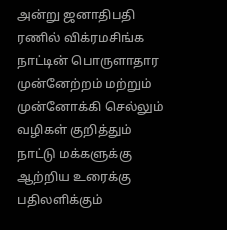அன்று ஜனாதிபதி ரணில் விக்ரமசிங்க நாட்டின் பொருளாதார முன்னேற்றம் மற்றும் முன்னோக்கி செல்லும் வழிகள் குறித்தும் நாட்டு மக்களுக்கு ஆற்றிய உரைக்கு பதிலளிக்கும்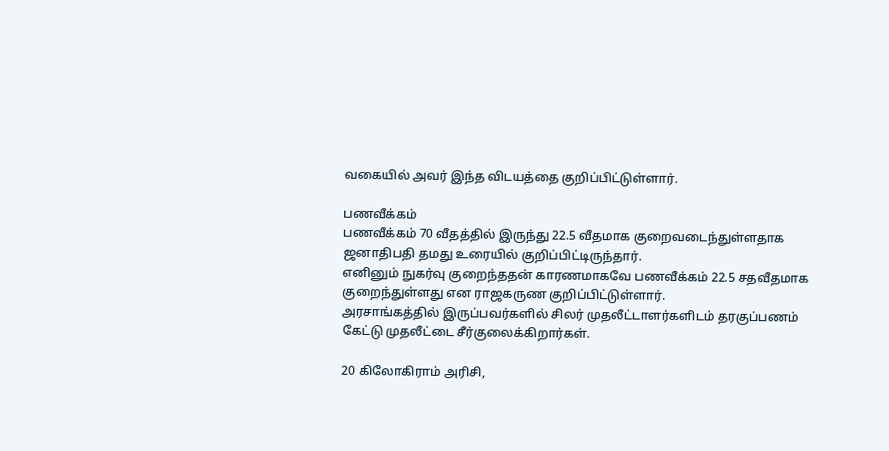வகையில் அவர் இந்த விடயத்தை குறிப்பிட்டுள்ளார்.

பணவீக்கம்
பணவீக்கம் 70 வீதத்தில் இருந்து 22.5 வீதமாக குறைவடைந்துள்ளதாக ஜனாதிபதி தமது உரையில் குறிப்பிட்டிருந்தார்.
எனினும் நுகர்வு குறைந்ததன் காரணமாகவே பணவீக்கம் 22.5 சதவீதமாக குறைந்துள்ளது என ராஜகருண குறிப்பிட்டுள்ளார்.
அரசாங்கத்தில் இருப்பவர்களில் சிலர் முதலீட்டாளர்களிடம் தரகுப்பணம் கேட்டு முதலீட்டை சீர்குலைக்கிறார்கள்.

20 கிலோகிராம் அரிசி,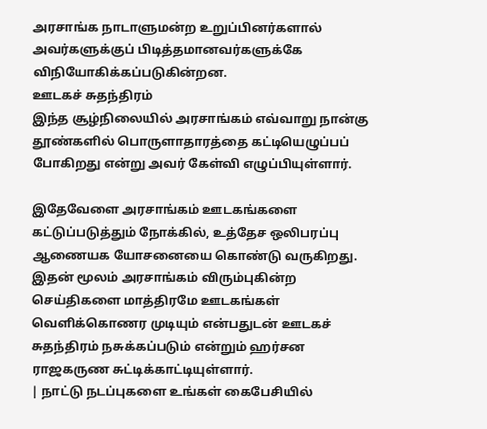அரசாங்க நாடாளுமன்ற உறுப்பினர்களால் அவர்களுக்குப் பிடித்தமானவர்களுக்கே விநியோகிக்கப்படுகின்றன.
ஊடகச் சுதந்திரம்
இந்த சூழ்நிலையில் அரசாங்கம் எவ்வாறு நான்கு தூண்களில் பொருளாதாரத்தை கட்டியெழுப்பப் போகிறது என்று அவர் கேள்வி எழுப்பியுள்ளார்.

இதேவேளை அரசாங்கம் ஊடகங்களை கட்டுப்படுத்தும் நோக்கில், உத்தேச ஒலிபரப்பு ஆணையக யோசனையை கொண்டு வருகிறது.
இதன் மூலம் அரசாங்கம் விரும்புகின்ற செய்திகளை மாத்திரமே ஊடகங்கள் வெளிக்கொணர முடியும் என்பதுடன் ஊடகச் சுதந்திரம் நசுக்கப்படும் என்றும் ஹர்சன ராஜகருண சுட்டிக்காட்டியுள்ளார்.
| நாட்டு நடப்புகளை உங்கள் கைபேசியில்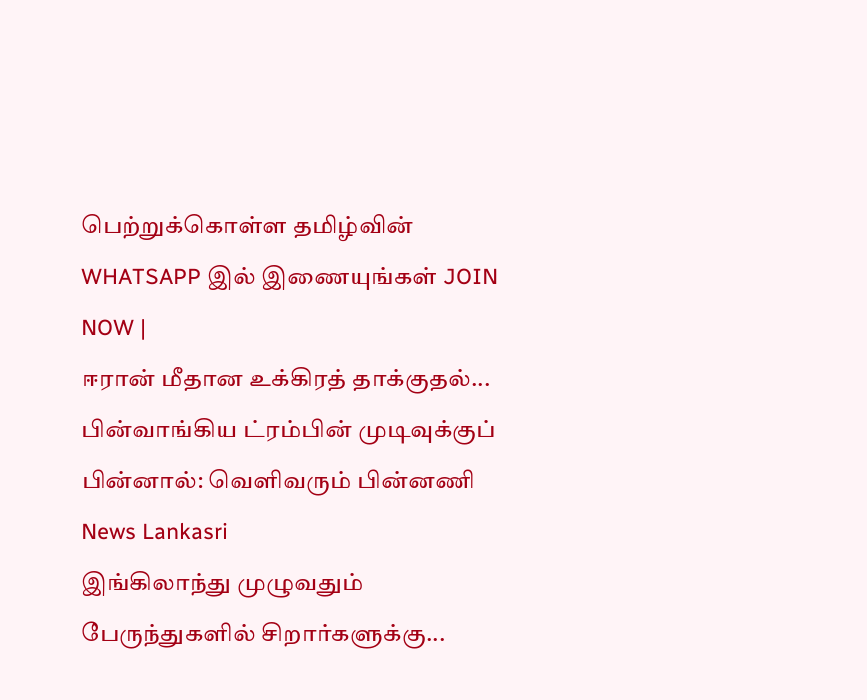பெற்றுக்கொள்ள தமிழ்வின் WHATSAPP இல் இணையுங்கள் JOIN NOW |
ஈரான் மீதான உக்கிரத் தாக்குதல்... பின்வாங்கிய ட்ரம்பின் முடிவுக்குப் பின்னால்: வெளிவரும் பின்னணி News Lankasri
இங்கிலாந்து முழுவதும் பேருந்துகளில் சிறார்களுக்கு...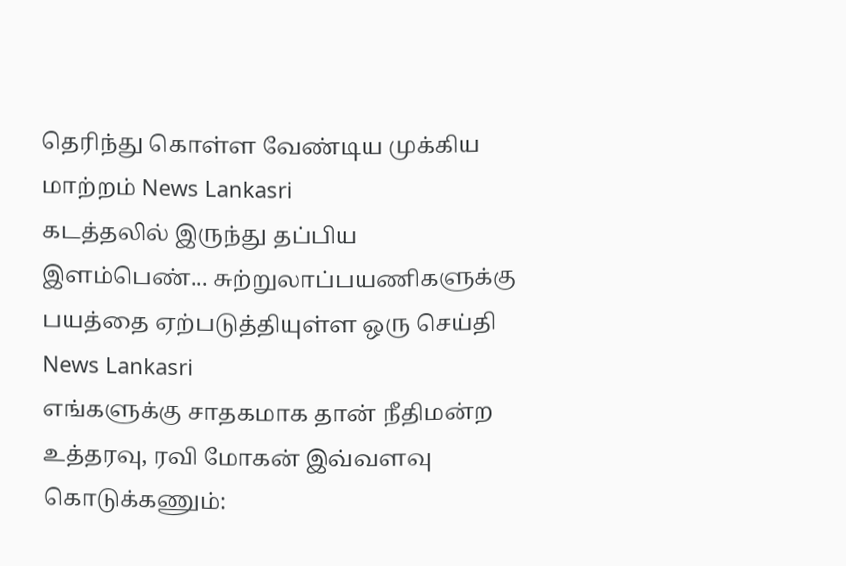தெரிந்து கொள்ள வேண்டிய முக்கிய மாற்றம் News Lankasri
கடத்தலில் இருந்து தப்பிய இளம்பெண்... சுற்றுலாப்பயணிகளுக்கு பயத்தை ஏற்படுத்தியுள்ள ஒரு செய்தி News Lankasri
எங்களுக்கு சாதகமாக தான் நீதிமன்ற உத்தரவு, ரவி மோகன் இவ்வளவு கொடுக்கணும்: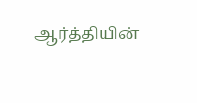ஆர்த்தியின்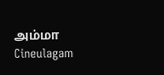அம்மா Cineulagam